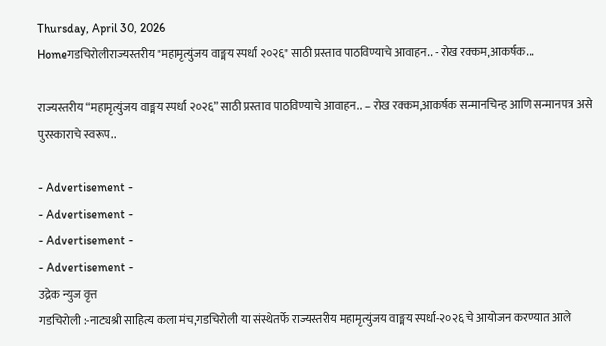Thursday, April 30, 2026
Homeगडचिरोलीराज्यस्तरीय "महामृत्युंजय वाङ्मय स्पर्धा २०२६" साठी प्रस्ताव पाठविण्याचे आवाहन.. - रोख रक्कम,आकर्षक...

राज्यस्तरीय “महामृत्युंजय वाङ्मय स्पर्धा २०२६” साठी प्रस्ताव पाठविण्याचे आवाहन.. – रोख रक्कम,आकर्षक सन्मानचिन्ह आणि सन्मानपत्र असे पुरस्काराचे स्वरूप..

- Advertisement -
- Advertisement -
- Advertisement -
- Advertisement -
उद्रेक न्युज वृत्त
गडचिरोली :-नाट्यश्री साहित्य कला मंच,गडचिरोली या संस्थेतर्फे राज्यस्तरीय महामृत्युंजय वाङ्मय स्पर्धा-२०२६ चे आयोजन करण्यात आले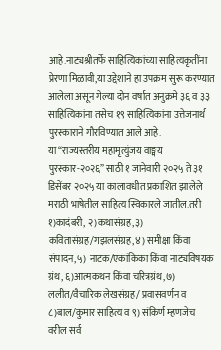आहे.नाट्यश्रीतर्फे साहित्यिकांच्या साहित्यकृतींना प्रेरणा मिळावी,या उद्देशाने हा उपक्रम सुरू करण्यात आलेला असून गेल्या दोन वर्षात अनुक्रमे ३६ व ३३ साहित्यिकांना तसेच १९ साहित्यिकांना उत्तेजनार्थ पुरस्काराने गौरविण्यात आले आहे.
या “राज्यस्तरीय महामृत्युंजय वाङ्मय पुरस्कार-२०२६” साठी १ जानेवारी २०२५ ते ३१ डिसेंबर २०२५ या कालावधीत प्रकाशित झालेले मराठी भाषेतील साहित्य स्विकारले जातील.तरी १)कादंबरी, २)कथासंग्रह,३) कवितासंग्रह/गझलसंग्रह,४) समीक्षा किंवा संपादन,५) नाटक/एकांकिका किंवा नाट्यविषयक ग्रंथ, ६)आत्मकथन किंवा चरित्रग्रंथ,७) ललीत/वैचारिक लेखसंग्रह/ प्रवासवर्णन व ८)बाल/कुमार साहित्य व ९) संकिर्ण म्हणजेच वरील सर्व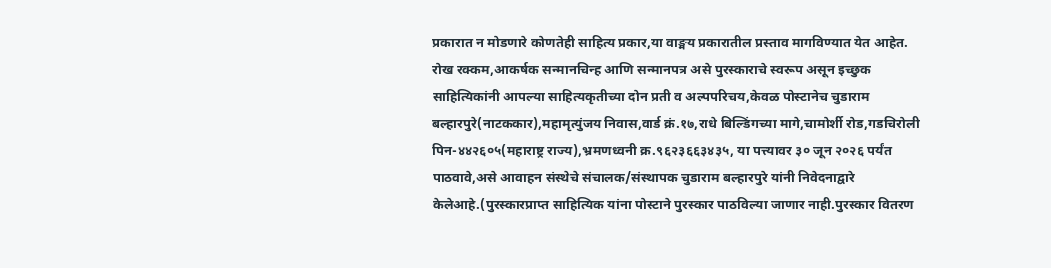प्रकारात न मोडणारे कोणतेही साहित्य प्रकार,या वाङ्मय प्रकारातील प्रस्ताव मागविण्यात येत आहेत. रोख रक्कम,आकर्षक सन्मानचिन्ह आणि सन्मानपत्र असे पुरस्काराचे स्वरूप असून इच्छुक साहित्यिकांनी आपल्या साहित्यकृतीच्या दोन प्रती व अल्पपरिचय,केवळ पोस्टानेच चुडाराम बल्हारपुरे(नाटककार),महामृत्युंजय निवास,वार्ड क्रं.१७,राधे बिल्डिंगच्या मागे,चामोर्शी रोड,गडचिरोली पिन-४४२६०५(महाराष्ट्र राज्य),भ्रमणध्वनी क्र.९६२३६६३४३५, या पत्त्यावर ३० जून २०२६ पर्यंत पाठवावे,असे आवाहन संस्थेचे संचालक/संस्थापक चुडाराम बल्हारपुरे यांनी निवेदनाद्वारे केलेआहे.(पुरस्कारप्राप्त साहित्यिक यांना पोस्टाने पुरस्कार पाठविल्या जाणार नाही.पुरस्कार वितरण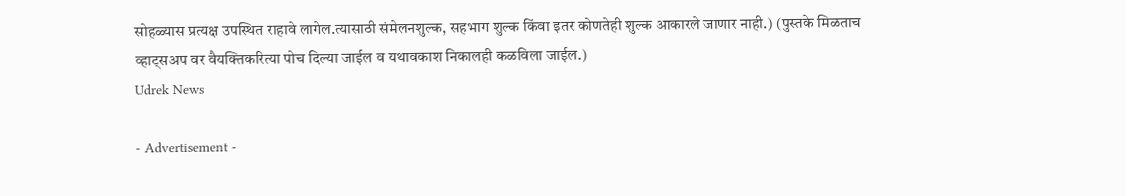सोहळ्यास प्रत्यक्ष उपस्थित राहावे लागेल.त्यासाठी संमेलनशुल्क, सहभाग शुल्क किंवा इतर कोणतेही शुल्क आकारले जाणार नाही.) (पुस्तके मिळताच व्हाट्सअप वर वैयक्तिकरित्या पोच दिल्या जाईल व यथावकाश निकालही कळविला जाईल.)
Udrek News

- Advertisement -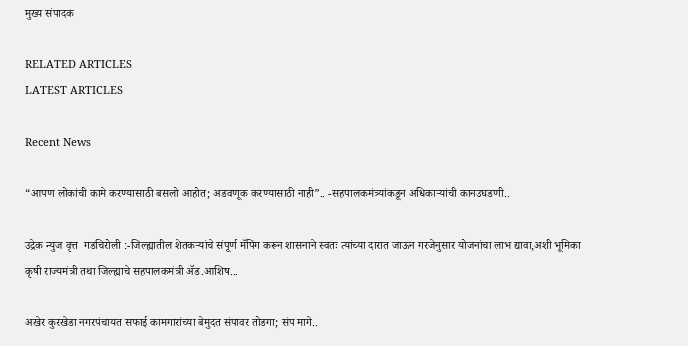मुख्य संपादक

RELATED ARTICLES
LATEST ARTICLES

Recent News

“आपण लोकांची कामे करण्यासाठी बसलो आहोत; अडवणूक करण्यासाठी नाही”.. -सहपालकमंत्र्यांकडून अधिकाऱ्यांची कानउघडणी..

उद्रेक न्युज वृत्त  गडचिरोली :-जिल्ह्यातील शेतकऱ्यांचे संपूर्ण मॅपिंग करून शासनाने स्वतः त्यांच्या दारात जाऊन गरजेनुसार योजनांचा लाभ द्यावा,अशी भूमिका कृषी राज्यमंत्री तथा जिल्ह्याचे सहपालकमंत्री ॲड.आशिष...

अखेर कुरखेडा नगरपंचायत सफाई कामगारांच्या बेमुदत संपावर तोडगा; संप मागे..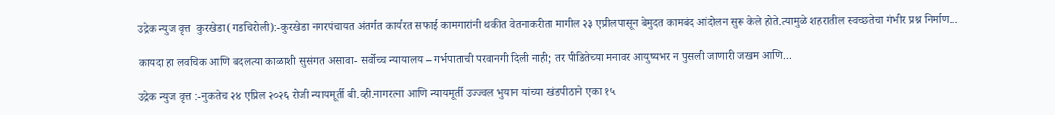उद्रेक न्युज वृत्त  कुरखेडा(गडचिरोली):-कुरखेडा नगरपंचायत अंतर्गत कार्यरत सफाई कामगारांनी थकीत वेतनाकरीता मागील २३ एप्रीलपासून बेमुदत कामबंद आंदोलन सुरू केले होते.त्यामुळे शहरातील स्वच्छतेचा गंभीर प्रश्न निर्माण...

कायदा हा लवचिक आणि बदलत्या काळाशी सुसंगत असावा- सर्वोच्च न्यायालय – गर्भपाताची परवानगी दिली नाही; तर पीडितेच्या मनावर आयुष्यभर न पुसली जाणारी जखम आणि...

उद्रेक न्युज वृत्त :-नुकतेच २४ एप्रिल २०२६ रोजी न्यायमूर्ती बी.व्ही.नागरत्ना आणि न्यायमूर्ती उज्ज्वल भुयान यांच्या खंडपीठाने एका १५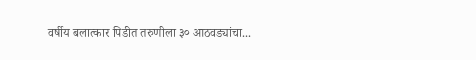वर्षीय बलात्कार पिडीत तरुणीला ३० आठवड्यांचा...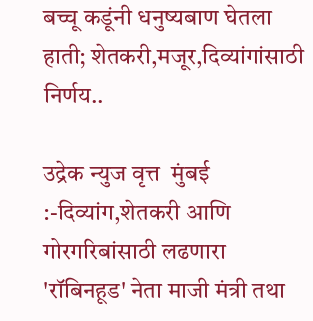बच्चू कडूंनी धनुष्यबाण घेतला हाती; शेतकरी,मजूर,दिव्यांगांसाठी निर्णय..

उद्रेक न्युज वृत्त  मुंबई :-दिव्यांग,शेतकरी आणि गोरगरिबांसाठी लढणारा 'रॉबिनहूड' नेता माजी मंत्री तथा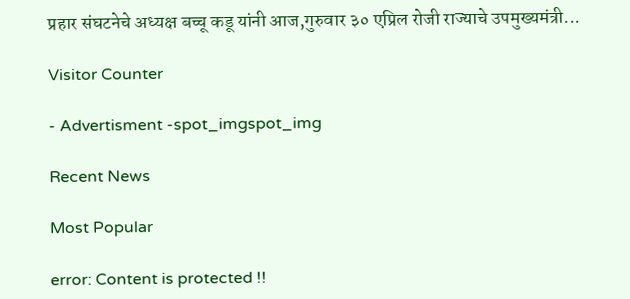प्रहार संघटनेचे अध्यक्ष बच्चू कडू यांनी आज,गुरुवार ३० एप्रिल रोजी राज्याचे उपमुख्यमंत्री...

Visitor Counter

- Advertisment -spot_imgspot_img

Recent News

Most Popular

error: Content is protected !!